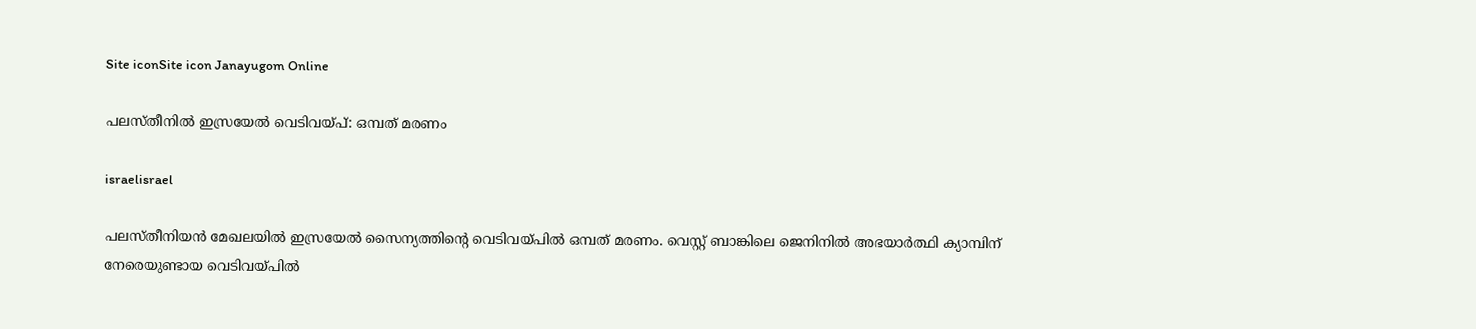Site iconSite icon Janayugom Online

പലസ്തീനില്‍ ഇസ്രയേല്‍ വെടിവയ്പ്: ഒമ്പത് മരണം

israelisrael

പലസ്തീനിയന്‍ മേഖലയില്‍ ഇസ്രയേല്‍ സൈന്യത്തിന്റെ വെടിവയ്പില്‍ ഒമ്പത് മരണം. വെസ്റ്റ് ബാങ്കിലെ ജെനിനിൽ അഭയാർത്ഥി ക്യാമ്പിന് നേരെയുണ്ടായ വെടിവയ്പില്‍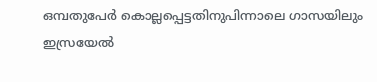ഒമ്പതുപേര്‍ കൊല്ലപ്പെട്ടതിനുപിന്നാലെ ഗാസയിലും ഇസ്രയേൽ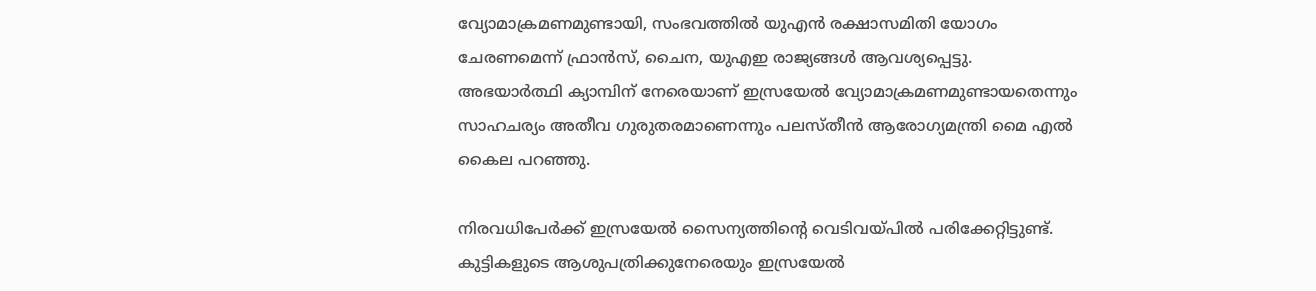വ്യോമാക്രമണമുണ്ടായി, സംഭവത്തില്‍ യുഎന്‍ രക്ഷാസമിതി യോഗം ചേരണമെന്ന് ഫ്രാന്‍സ്, ചൈന, യുഎഇ രാജ്യങ്ങള്‍ ആവശ്യപ്പെട്ടു.
അഭയാർത്ഥി ക്യാമ്പിന് നേരെയാണ് ഇസ്രയേൽ വ്യോമാക്രമണമുണ്ടായതെന്നും സാഹചര്യം അതീവ ഗുരുതരമാണെന്നും പലസ്തീൻ ആരോഗ്യമന്ത്രി മൈ എൽ കൈല പറഞ്ഞു.

നിരവധിപേർക്ക് ഇസ്രയേൽ സൈന്യത്തിന്റെ വെടിവയ്പില്‍ പരിക്കേറ്റിട്ടുണ്ട്. കുട്ടികളുടെ ആശുപത്രിക്കുനേരെയും ഇസ്രയേല്‍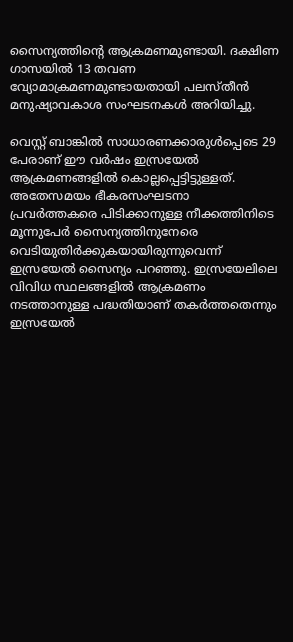സൈന്യത്തിന്റെ ആക്രമണമുണ്ടായി. ദക്ഷിണ ഗാസയില്‍ 13 തവണ വ്യോമാക്രമണമുണ്ടായതായി പലസ്തീന്‍ മനുഷ്യാവകാശ സംഘടനകള്‍ അറിയിച്ചു.

വെസ്റ്റ് ബാങ്കിൽ സാധാരണക്കാരുൾപ്പെടെ 29 പേരാണ് ഈ വർഷം ഇസ്രയേല്‍ ആക്രമണങ്ങളില്‍ കൊല്ലപ്പെട്ടിട്ടുള്ളത്. അതേസമയം ഭീകരസംഘടനാ പ്രവര്‍ത്തകരെ പിടിക്കാനുള്ള നീക്കത്തിനിടെ മൂന്നുപേർ സൈന്യത്തിനുനേരെ വെടിയുതിർക്കുകയായിരുന്നുവെന്ന് ഇസ്രയേൽ സൈന്യം പറഞ്ഞു. ഇസ്രയേലിലെ വിവിധ സ്ഥലങ്ങളിൽ ആക്രമണം നടത്താനുള്ള പദ്ധതിയാണ് തകര്‍ത്തതെന്നും ഇസ്രയേൽ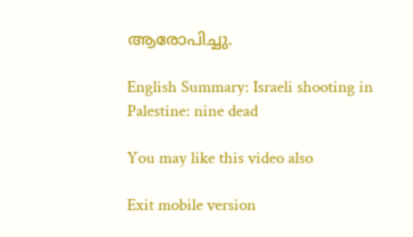ആരോപിച്ചു.

English Summary: Israeli shooting in Palestine: nine dead

You may like this video also

Exit mobile version